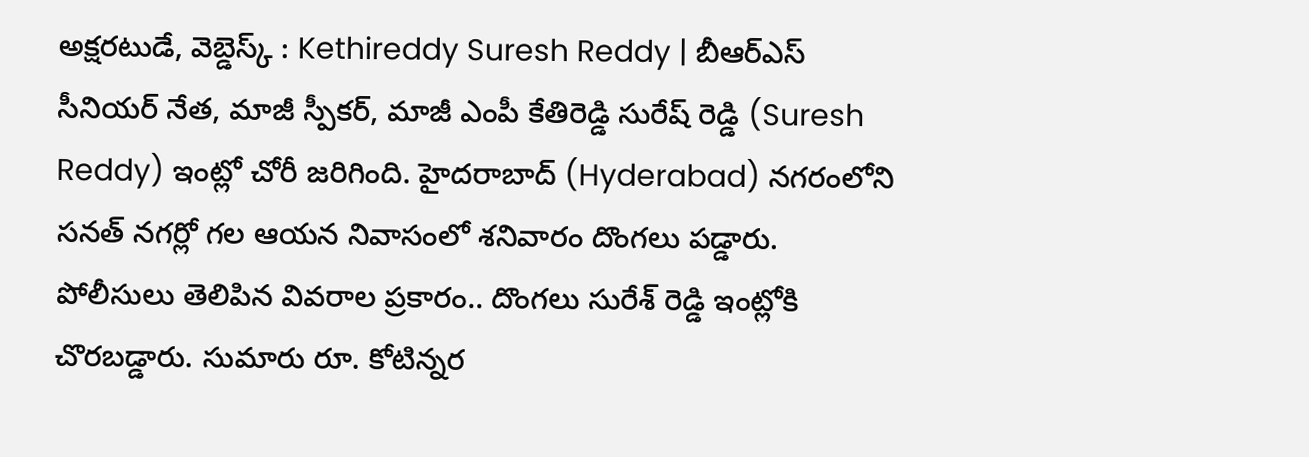అక్షరటుడే, వెబ్డెస్క్ : Kethireddy Suresh Reddy | బీఆర్ఎస్ సీనియర్ నేత, మాజీ స్పీకర్, మాజీ ఎంపీ కేతిరెడ్డి సురేష్ రెడ్డి (Suresh Reddy) ఇంట్లో చోరీ జరిగింది. హైదరాబాద్ (Hyderabad) నగరంలోని సనత్ నగర్లో గల ఆయన నివాసంలో శనివారం దొంగలు పడ్డారు.
పోలీసులు తెలిపిన వివరాల ప్రకారం.. దొంగలు సురేశ్ రెడ్డి ఇంట్లోకి చొరబడ్డారు. సుమారు రూ. కోటిన్నర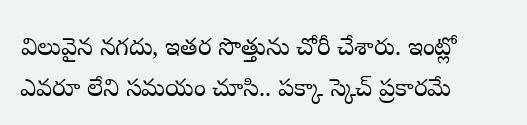విలువైన నగదు, ఇతర సొత్తును చోరీ చేశారు. ఇంట్లో ఎవరూ లేని సమయం చూసి.. పక్కా స్కెచ్ ప్రకారమే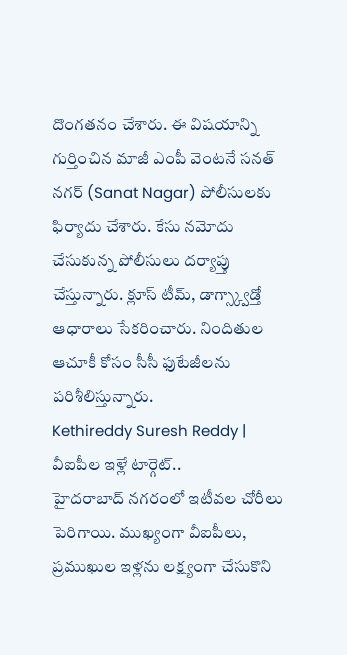దొంగతనం చేశారు. ఈ విషయాన్ని గుర్తించిన మాజీ ఎంపీ వెంటనే సనత్ నగర్ (Sanat Nagar) పోలీసులకు ఫిర్యాదు చేశారు. కేసు నమోదు చేసుకున్న పోలీసులు దర్యాప్తు చేస్తున్నారు. క్లూస్ టీమ్, డాగ్స్క్వాడ్తో ఆధారాలు సేకరించారు. నిందితుల ఆచూకీ కోసం సీసీ ఫుటేజీలను పరిశీలిస్తున్నారు.
Kethireddy Suresh Reddy | వీఐపీల ఇళ్లే టార్గెట్..
హైదరాబాద్ నగరంలో ఇటీవల చోరీలు పెరిగాయి. ముఖ్యంగా వీఐపీలు, ప్రముఖుల ఇళ్లను లక్ష్యంగా చేసుకొని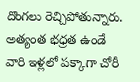దొంగలు రెచ్చిపోతున్నారు. అత్యంత భధ్రత ఉండే వారి ఇళ్లలో పక్కాగా చోరీ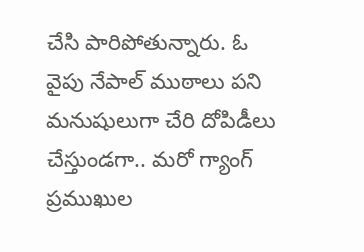చేసి పారిపోతున్నారు. ఓ వైపు నేపాల్ ముఠాలు పని మనుషులుగా చేరి దోపిడీలు చేస్తుండగా.. మరో గ్యాంగ్ ప్రముఖుల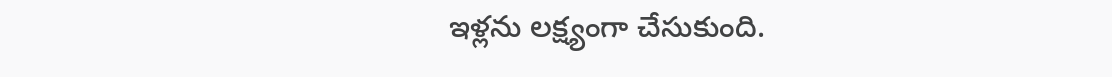ఇళ్లను లక్ష్యంగా చేసుకుంది.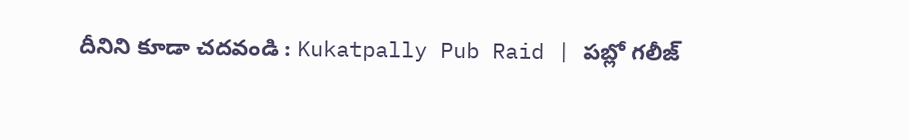దీనిని కూడా చదవండి : Kukatpally Pub Raid | పబ్లో గలీజ్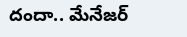దందా.. మేనేజర్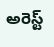అరెస్ట్